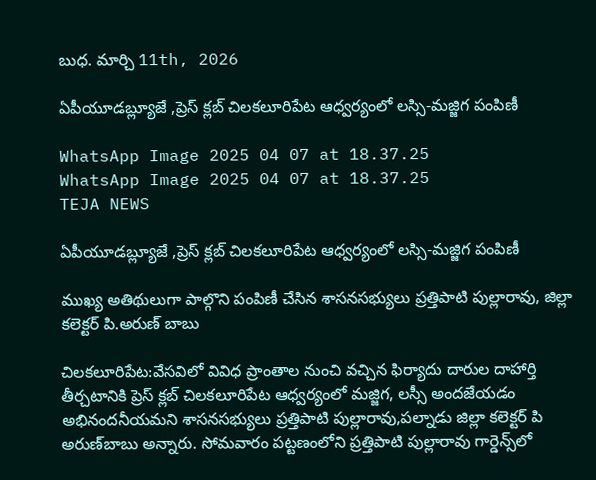బుధ. మార్చి 11th, 2026

ఏపీయూడబ్ల్యూజే ,ప్రెస్ క్లబ్ చిలకలూరిపేట ఆధ్వర్యంలో లస్సి-మజ్జిగ పంపిణీ

WhatsApp Image 2025 04 07 at 18.37.25
WhatsApp Image 2025 04 07 at 18.37.25
TEJA NEWS

ఏపీయూడబ్ల్యూజే ,ప్రెస్ క్లబ్ చిలకలూరిపేట ఆధ్వర్యంలో లస్సి-మజ్జిగ పంపిణీ

ముఖ్య అతిథులుగా పాల్గొని పంపిణీ చేసిన శాసనసభ్యులు ప్రత్తిపాటి పుల్లారావు, జిల్లా కలెక్టర్ పి.అరుణ్ బాబు

చిల‌క‌లూరిపేట‌:వేస‌విలో వివిధ ప్రాంతాల నుంచి వ‌చ్చిన ఫిర్యాదు దారుల దాహార్తి తీర్చ‌టానికి ప్రెస్ క్ల‌బ్ చిల‌క‌లూరిపేట ఆధ్వ‌ర్యంలో మ‌జ్జిగ‌, ల‌స్సీ అంద‌జేయ‌డం అభినంద‌నీయ‌మ‌ని శాసనసభ్యులు ప్రత్తిపాటి పుల్లారావు,ప‌ల్నాడు జిల్లా క‌లెక్ట‌ర్ పి అరుణ్‌బాబు అన్నారు. సోమ‌వారం ప‌ట్ట‌ణంలోని ప్ర‌త్తిపాటి పుల్లారావు గార్డెన్స్‌లో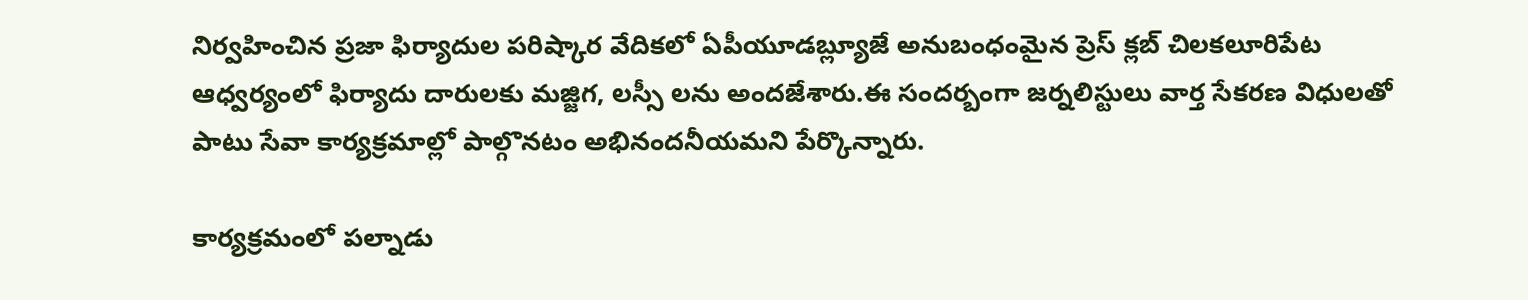నిర్వ‌హించిన ప్రజా ఫిర్యాదుల పరిష్కార వేదికలో ఏపీయూడబ్ల్యూజే అనుబంధంమైన ప్రెస్ క్లబ్ చిలకలూరిపేట ఆధ్వర్యంలో ఫిర్యాదు దారుల‌కు మ‌జ్జిగ‌, ల‌స్సీ ల‌ను అంద‌జేశారు.ఈ సంద‌ర్బంగా జ‌ర్న‌లిస్టులు వార్త సేక‌ర‌ణ విధుల‌తో పాటు సేవా కార్య‌క్ర‌మాల్లో పాల్గొన‌టం అభినంద‌నీయ‌మ‌ని పేర్కొన్నారు.

కార్య‌క్ర‌మంలో పల్నాడు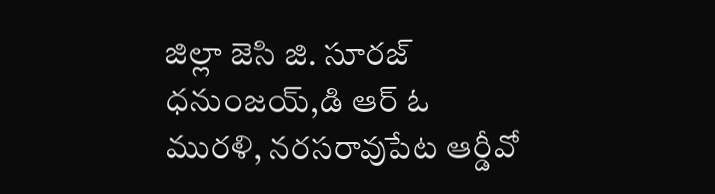జిల్లా జెసి జి. సూరజ్ ధనుంజయ్,డి ఆర్ ఓ మురళి, నరసరావుపేట ఆర్డీవో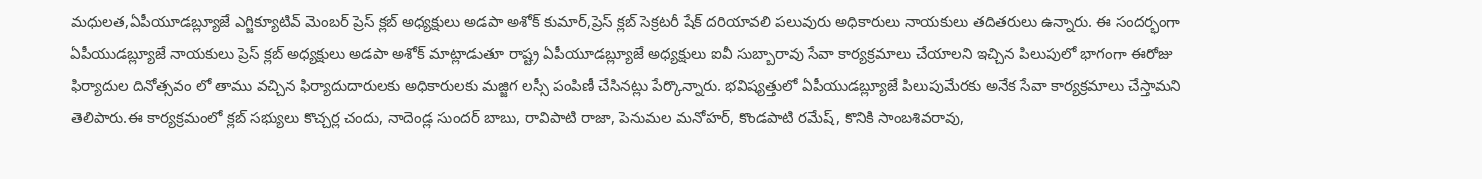మధులత,ఏపీయూడబ్ల్యూజే ఎగ్జిక్యూటివ్ మెంబర్ ప్రెస్ క్లబ్ అధ్యక్షులు అడపా అశోక్ కుమార్,ప్రెస్ క్లబ్ సెక్రటరీ షేక్ దరియావలి పలువురు అధికారులు నాయకులు తదితరులు ఉన్నారు. ఈ సందర్భంగా ఏపీయుడబ్ల్యూజే నాయకులు ప్రెస్ క్లబ్ అధ్యక్షులు అడపా అశోక్ మాట్లాడుతూ రాష్ట్ర ఏపీయూడబ్ల్యూజే అధ్యక్షులు ఐవీ సుబ్బారావు సేవా కార్యక్రమాలు చేయాలని ఇచ్చిన పిలుపులో భాగంగా ఈరోజు ఫిర్యాదుల దినోత్సవం లో తాము వచ్చిన ఫిర్యాదుదారులకు అధికారులకు మజ్జిగ లస్సీ పంపిణీ చేసినట్లు పేర్కొన్నారు. భవిష్యత్తులో ఏపీయుడబ్ల్యూజే పిలుపుమేరకు అనేక సేవా కార్యక్రమాలు చేస్తామని తెలిపారు.ఈ కార్యక్రమంలో క్లబ్ సభ్యులు కొచ్చర్ల చందు, నాదెండ్ల సుందర్ బాబు, రావిపాటి రాజా, పెనుమల మనోహర్, కొండపాటి రమేష్, కొనికి సాంబశివరావు,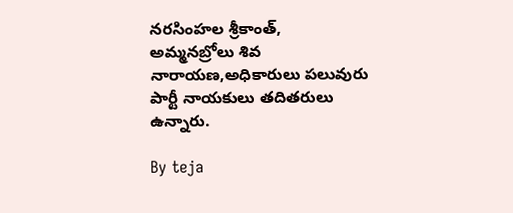నరసింహల శ్రీకాంత్, అమ్మనబ్రోలు శివ నారాయణ,అధికారులు పలువురు పార్టీ నాయకులు తదితరులు ఉన్నారు.

By teja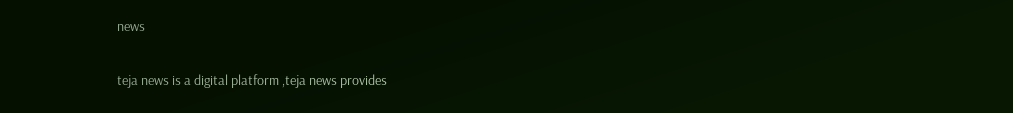news

teja news is a digital platform ,teja news provides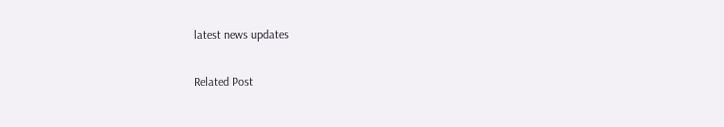latest news updates

Related Post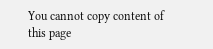You cannot copy content of this page